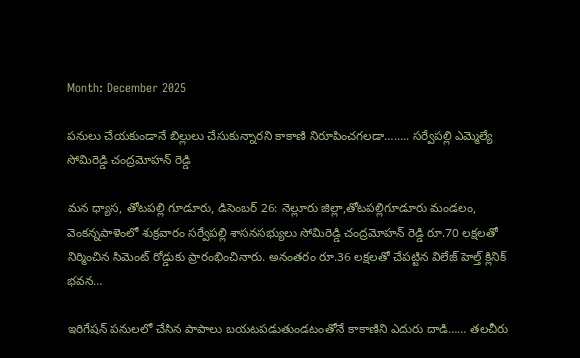Month: December 2025

పనులు చేయకుండానే బిల్లులు చేసుకున్నారని కాకాణి నిరూపించగలడా…….. సర్వేపల్లి ఎమ్మెల్యే సోమిరెడ్డి చంద్రమోహన్ రెడ్డి

మన ధ్యాస, తోటపల్లి గూడూరు, డిసెంబర్ 26: నెల్లూరు జిల్లా,తోటపల్లిగూడూరు మండలం, వెంకన్నపాళెంలో శుక్రవారం సర్వేపల్లి శాసనసభ్యులు సోమిరెడ్డి చంద్రమోహన్ రెడ్డి రూ.70 లక్షలతో నిర్మించిన సిమెంట్ రోడ్డుకు ప్రారంభించినారు. అనంతరం రూ.36 లక్షలతో చేపట్టిన విలేజ్ హెల్త్ క్లినిక్ భవన…

ఇరిగేషన్ పనులలో చేసిన పాపాలు బయటపడుతుండటంతోనే కాకాణిని ఎదురు దాడి…… తలచీరు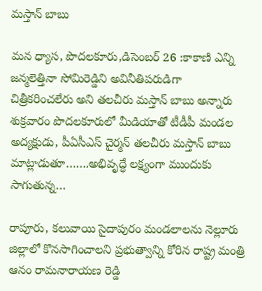మస్తాన్ బాబు

మన ధ్యాస, పొదలకూరు,డిసెంబర్ 26 :కాకాణి ఎన్ని జన్మలెత్తినా సోమిరెడ్డిని అవినీతిపరుడిగా చిత్రీకరించలేరు అని తలచీరు మస్తాన్ బాబు అన్నారు శుక్రవారం పొదలకూరులో మీడియాతో టీడీపీ మండల అద్యక్షుడు, పీఏసీఎస్ చైర్మన్ తలచీరు మస్తాన్ బాబు మాట్లాడుతూ…….అభివృద్ధే లక్ష్యంగా ముందుకు సాగుతున్న…

రాపూరు, కలువాయి సైదాపురం మండలాలను నెల్లూరు జిల్లాలో కొనసాగించాలని ప్రభుత్వాన్ని కోరిన రాష్ట్ర మంత్రి ఆనం రామనారాయణ రెడ్డి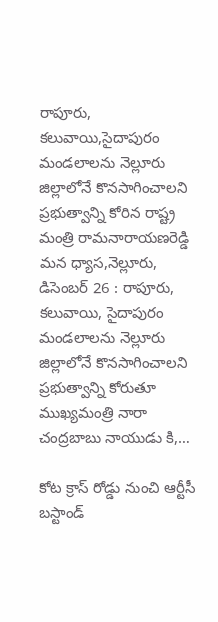రాపూరు, కలువాయి,సైదాపురం మండలాలను నెల్లూరు జిల్లాలోనే కొనసాగించాలని ప్రభుత్వాన్ని కోరిన రాష్ట్ర మంత్రి రామనారాయణరెడ్డి మన ధ్యాస,నెల్లూరు, డిసెంబర్‌ 26 : రాపూరు, కలువాయి, సైదాపురం మండలాలను నెల్లూరు జిల్లాలోనే కొనసాగించాలని ప్రభుత్వాన్ని కోరుతూ ముఖ్యమంత్రి నారా చంద్రబాబు నాయుడు కి,…

కోట క్రాస్ రోడ్డు నుంచి ఆర్టీసీ బస్టాండ్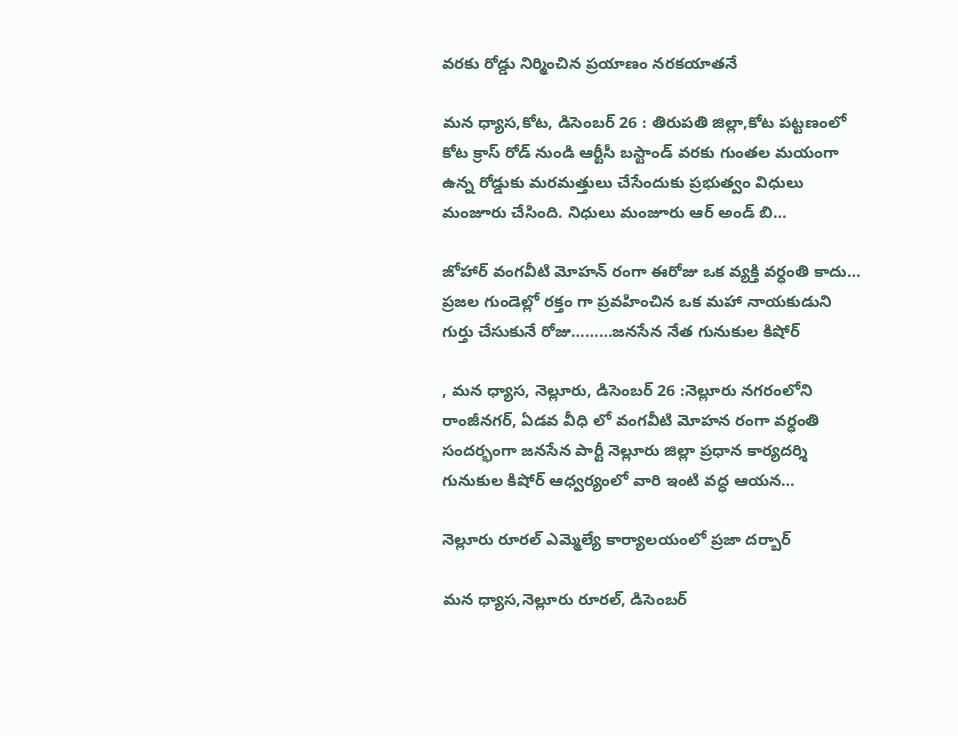వరకు రోడ్డు నిర్మించిన ప్రయాణం నరకయాతనే

మన ధ్యాస,కోట, డిసెంబర్ 26 : తిరుపతి జిల్లా,కోట పట్టణంలో కోట క్రాస్ రోడ్ నుండి ఆర్టీసీ బస్టాండ్ వరకు గుంతల మయంగా ఉన్న రోడ్డుకు మరమత్తులు చేసేందుకు ప్రభుత్వం విధులు మంజూరు చేసింది. నిధులు మంజూరు ఆర్ అండ్ బి…

జోహార్ వంగవీటి మోహన్ రంగా ఈరోజు ఒక వ్యక్తి వర్ధంతి కాదు… ప్రజల గుండెల్లో రక్తం గా ప్రవహించిన ఒక మహా నాయకుడుని గుర్తు చేసుకునే రోజు………జనసేన నేత గునుకుల కిషోర్

, మన ధ్యాస, నెల్లూరు, డిసెంబర్ 26 :నెల్లూరు నగరంలోని రాంజీనగర్, ఏడవ వీధి లో వంగవీటి మోహన రంగా వర్ధంతి సందర్భంగా జనసేన పార్టీ నెల్లూరు జిల్లా ప్రధాన కార్యదర్శి గునుకుల కిషోర్ ఆధ్వర్యంలో వారి ఇంటి వద్ధ ఆయన…

నెల్లూరు రూరల్ ఎమ్మెల్యే కార్యాలయంలో ప్రజా దర్బార్

మన ధ్యాస,నెల్లూరు రూరల్, డిసెంబర్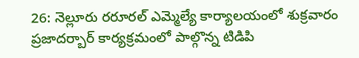26: నెల్లూరు రరూరల్ ఎమ్మెల్యే కార్యాలయంలో శుక్రవారం ప్రజాదర్బార్ కార్యక్రమంలో పాల్గొన్న టిడిపి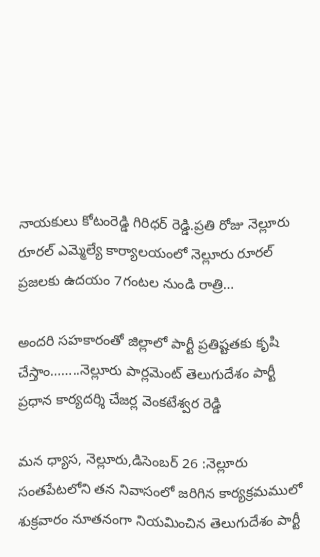నాయకులు కోటంరెడ్డి గిరిధర్ రెడ్డి.ప్రతి రోజు నెల్లూరు రూరల్ ఎమ్మెల్యే కార్యాలయంలో నెల్లూరు రూరల్ ప్రజలకు ఉదయం 7గంటల నుండి రాత్రి…

అందరి సహకారంతో జిల్లాలో పార్టీ ప్రతిష్టతకు కృషి చేస్తాం……..నెల్లూరు పార్లమెంట్ తెలుగుదేశం పార్టీ ప్రధాన కార్యదర్శి చేజర్ల వెంకటేశ్వర రెడ్డి

మన ధ్యాస, నెల్లూరు,డిసెంబర్ 26 :నెల్లూరు సంతపేటలోని తన నివాసంలో జరిగిన కార్యక్రమములో శుక్రవారం నూతనంగా నియమించిన తెలుగుదేశం పార్టీ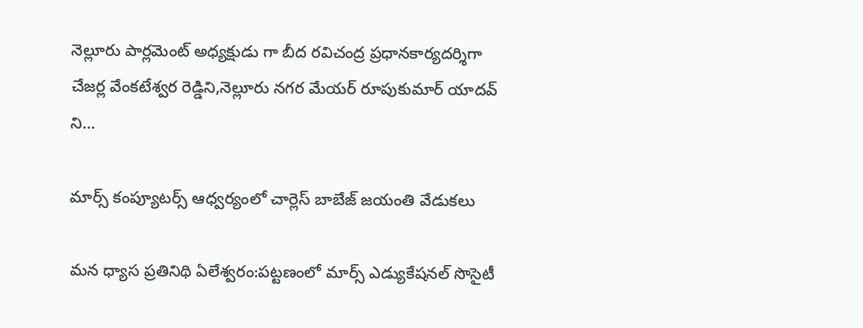నెల్లూరు పార్లమెంట్ అధ్యక్షుడు గా బీద రవిచంద్ర ప్రధానకార్యదర్శిగా చేజర్ల వేంకటేశ్వర రెడ్డిని,నెల్లూరు నగర మేయర్ రూపుకుమార్ యాదవ్ ని…

మార్స్ కంప్యూటర్స్ ఆధ్వర్యంలో చార్లెస్ బాబేజ్ జయంతి వేడుకలు

మన ధ్యాస ప్రతినిథి ఏలేశ్వరం:పట్టణంలో మార్స్ ఎడ్యుకేషనల్ సొసైటీ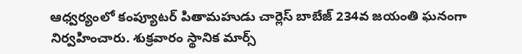ఆధ్వర్యంలో కంప్యూటర్ పితామహుడు చార్లెస్ బాబేజ్ 234వ జయంతి ఘనంగా నిర్వహించారు. శుక్రవారం స్థానిక మార్స్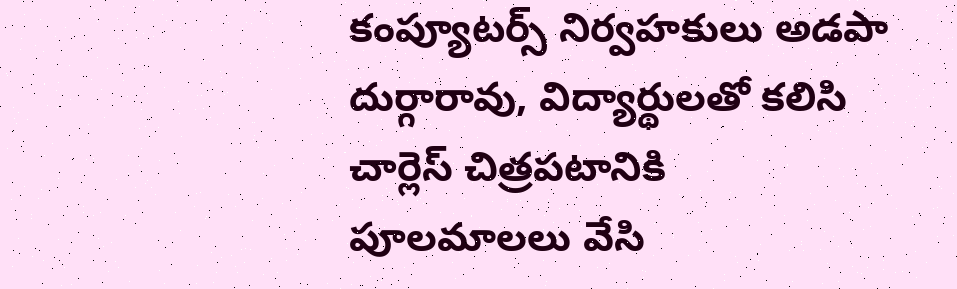కంప్యూటర్స్ నిర్వహకులు అడపా దుర్గారావు, విద్యార్థులతో కలిసి చార్లెస్ చిత్రపటానికి పూలమాలలు వేసి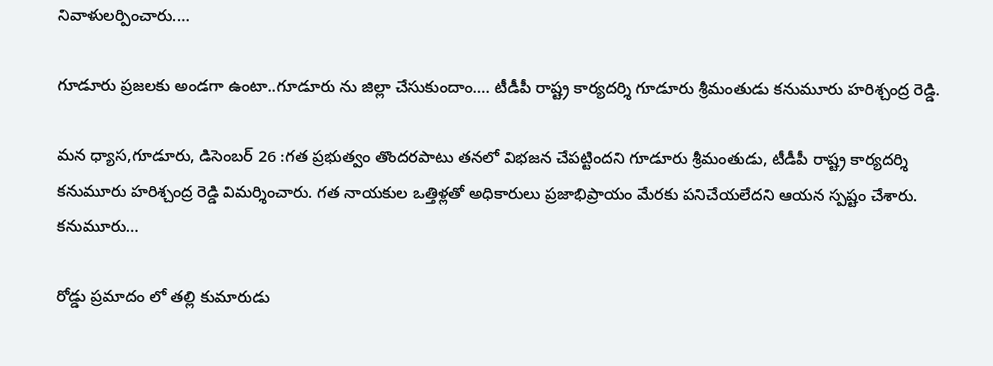నివాళులర్పించారు.…

గూడూరు ప్రజలకు అండగా ఉంటా..గూడూరు ను జిల్లా చేసుకుందాం…. టీడీపీ రాష్ట్ర కార్యదర్శి గూడూరు శ్రీమంతుడు కనుమూరు హరిశ్చంద్ర రెడ్డి.

మన ధ్యాస,గూడూరు, డిసెంబర్ 26 :గత ప్రభుత్వం తొందరపాటు తనలో విభజన చేపట్టిందని గూడూరు శ్రీమంతుడు, టీడీపీ రాష్ట్ర కార్యదర్శి కనుమూరు హరిశ్చంద్ర రెడ్డి విమర్శించారు. గత నాయకుల ఒత్తిళ్లతో అధికారులు ప్రజాభిప్రాయం మేరకు పనిచేయలేదని ఆయన స్పష్టం చేశారు. కనుమూరు…

రోడ్డు ప్రమాదం లో తల్లి కుమారుడు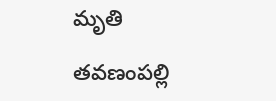మృతి

తవణంపల్లి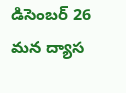డిసెంబర్ 26 మన ద్యాస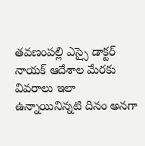తవణంపల్లి ఎస్సై డాక్టర్ నాయక్ ఆదేశాల మేరకు వివరాలు ఇలా ఉన్నాయినిన్నటి దినం అనగా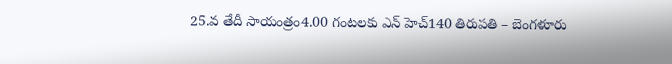25.వ తేదీ సాయంత్రం4.00 గంటలకు ఎన్ హెచ్140 తిరుపతి – బెంగళూరు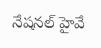నేషనల్ హైవే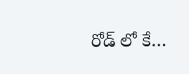రోడ్ లో కే…